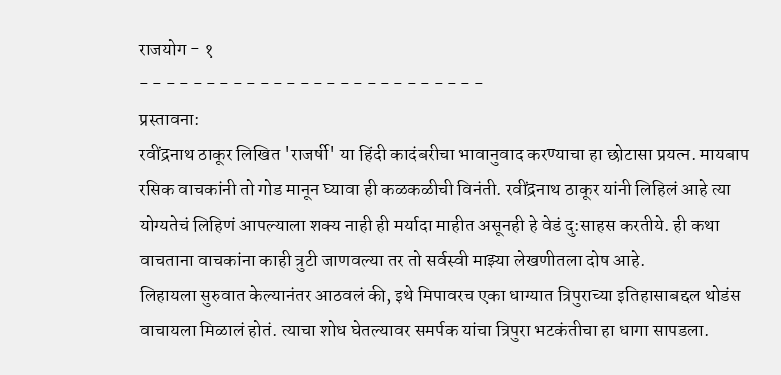राजयोग - १
- - - - - - - - - - - - - - - - - - - - - - - - - -
प्रस्तावना:
रवींद्रनाथ ठाकूर लिखित 'राजर्षी' या हिंदी कादंबरीचा भावानुवाद करण्याचा हा छोटासा प्रयत्न. मायबाप रसिक वाचकांनी तो गोड मानून घ्यावा ही कळकळीची विनंती. रवींद्रनाथ ठाकूर यांनी लिहिलं आहे त्या योग्यतेचं लिहिणं आपल्याला शक्य नाही ही मर्यादा माहीत असूनही हे वेडं दु:साहस करतीये. ही कथा वाचताना वाचकांना काही त्रुटी जाणवल्या तर तो सर्वस्वी माझ्या लेखणीतला दोष आहे.
लिहायला सुरुवात केल्यानंतर आठवलं की, इथे मिपावरच एका धाग्यात त्रिपुराच्या इतिहासाबद्दल थोडंस वाचायला मिळालं होतं. त्याचा शोध घेतल्यावर समर्पक यांचा त्रिपुरा भटकंतीचा हा धागा सापडला.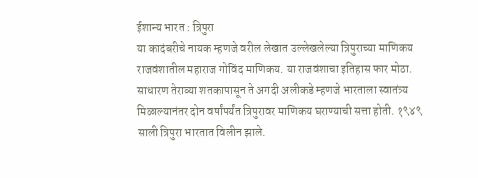ईशान्य भारत : त्रिपुरा
या कादंबरीचे नायक म्हणजे वरील लेखात उल्लेखलेल्या त्रिपुराच्या माणिकय राजवंशातील महाराज गोविंद माणिकय. या राजवंशाचा इतिहास फार मोठा. साधारण तेराव्या शतकापासून ते अगदी अलीकडे म्हणजे भारताला स्वातंत्र्य मिळाल्यानंतर दोन वर्षांपर्यंत त्रिपुरावर माणिकय घराण्याची सत्ता होती. १९४९ साली त्रिपुरा भारतात विलीन झाले.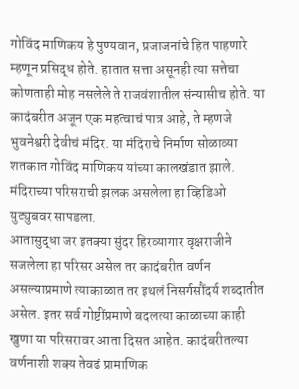गोविंद माणिकय हे पुण्यवान, प्रजाजनांचे हित पाहणारे म्हणून प्रसिद्ध होते. हातात सत्ता असूनही त्या सत्तेचा कोणताही मोह नसलेले ते राजवंशातील संन्यासीच होते. या कादंबरीत अजून एक महत्वाचं पात्र आहे, ते म्हणजे भुवनेश्वरी देवीचं मंदिर. या मंदिराचे निर्माण सोळाव्या शतकात गोविंद माणिकय यांच्या कालखंडात झाले.
मंदिराच्या परिसराची झलक असलेला हा व्हिडिओ युट्युबवर सापडला.
आतासुद्धा जर इतक्या सुंदर हिरव्यागार वृक्षराजीने सजलेला हा परिसर असेल तर कादंबरीत वर्णन असल्याप्रमाणे त्याकाळात तर इथलं निसर्गसौंदर्य शब्दातीत असेल. इतर सर्व गोष्टींप्रमाणे बदलत्या काळाच्या काही खुणा या परिसरावर आता दिसत आहेत. कादंबरीतल्या वर्णनाशी शक्य तेवढं प्रामाणिक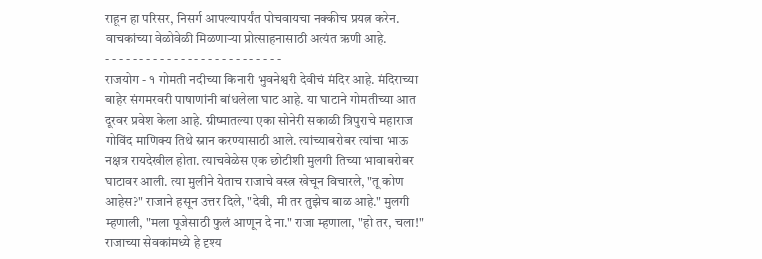राहून हा परिसर, निसर्ग आपल्यापर्यंत पोचवायचा नक्कीच प्रयत्न करेन.
वाचकांच्या वेळोवेळी मिळणाऱ्या प्रोत्साहनासाठी अत्यंत ऋणी आहे.
- - - - - - - - - - - - - - - - - - - - - - - - - -
राजयोग - १ गोमती नदीच्या किनारी भुवनेश्वरी देवीचं मंदिर आहे. मंदिराच्या बाहेर संगमरवरी पाषाणांनी बांधलेला घाट आहे. या घाटाने गोमतीच्या आत दूरवर प्रवेश केला आहे. ग्रीष्मातल्या एका सोनेरी सकाळी त्रिपुराचे महाराज गोविंद माणिक्य तिथे स्नान करण्यासाठी आले. त्यांच्याबरोबर त्यांचा भाऊ नक्षत्र रायदेखील होता. त्याचवेळेस एक छोटीशी मुलगी तिच्या भावाबरोबर घाटावर आली. त्या मुलीने येताच राजाचे वस्त्र खेचून विचारले, "तू कोण आहेस?" राजाने हसून उत्तर दिले, "देवी, मी तर तुझेच बाळ आहे." मुलगी म्हणाली, "मला पूजेसाठी फुलं आणून दे ना." राजा म्हणाला, "हो तर, चला!" राजाच्या सेवकांमध्ये हे दृश्य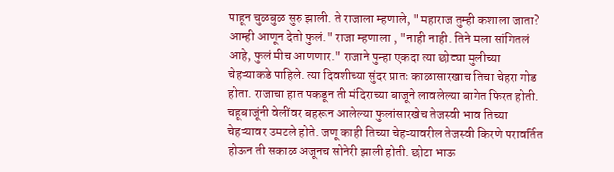पाहून चुळबुळ सुरु झाली. ते राजाला म्हणाले, "महाराज तुम्ही कशाला जाता? आम्ही आणून देतो फुलं." राजा म्हणाला , "नाही नाही. तिने मला सांगितलं आहे, फुलं मीच आणणार." राजाने पुन्हा एकदा त्या छोट्या मुलीच्या चेहऱ्याकडे पाहिले. त्या दिवशीच्या सुंदर प्रातः काळासारखाच तिचा चेहरा गोड होता. राजाचा हात पकडून ती मंदिराच्या बाजूने लावलेल्या बागेत फिरत होती. चहूबाजूंनी वेलींवर बहरून आलेल्या फुलांसारखेच तेजस्वी भाव तिच्या चेहऱ्यावर उमटले होते. जणू काही तिच्या चेहऱ्यावरील तेजस्वी किरणे परावर्तित होऊन ती सकाळ अजूनच सोनेरी झाली होती. छोटा भाऊ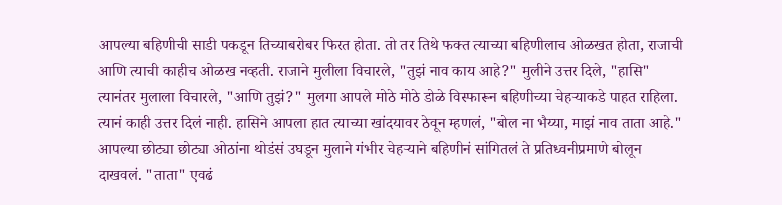आपल्या बहिणीची साडी पकडून तिच्याबरोबर फिरत होता. तो तर तिथे फक्त त्याच्या बहिणीलाच ओळखत होता, राजाची आणि त्याची काहीच ओळख नव्हती. राजाने मुलीला विचारले, "तुझं नाव काय आहे?" मुलीने उत्तर दिले, "हासि" त्यानंतर मुलाला विचारले, "आणि तुझं?" मुलगा आपले मोठे मोठे डोळे विस्फारून बहिणीच्या चेहऱ्याकडे पाहत राहिला. त्यानं काही उत्तर दिलं नाही. हासिने आपला हात त्याच्या खांदयावर ठेवून म्हणलं, "बोल ना भैय्या, माझं नाव ताता आहे." आपल्या छोट्या छोट्या ओठांना थोडंसं उघडून मुलाने गंभीर चेहऱ्याने बहिणीनं सांगितलं ते प्रतिध्वनीप्रमाणे बोलून दाखवलं. "ताता" एवढं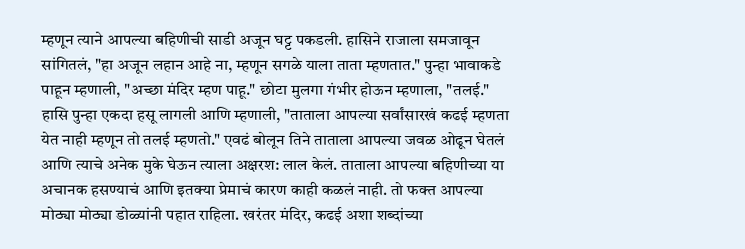म्हणून त्याने आपल्या बहिणीची साडी अजून घट्ट पकडली. हासिने राजाला समजावून सांगितलं, "हा अजून लहान आहे ना, म्हणून सगळे याला ताता म्हणतात." पुन्हा भावाकडे पाहून म्हणाली, "अच्छा मंदिर म्हण पाहू." छोटा मुलगा गंभीर होऊन म्हणाला, "तलई." हासि पुन्हा एकदा हसू लागली आणि म्हणाली, "ताताला आपल्या सर्वांसारखं कढई म्हणता येत नाही म्हणून तो तलई म्हणतो." एवढं बोलून तिने ताताला आपल्या जवळ ओढून घेतलं आणि त्याचे अनेक मुके घेऊन त्याला अक्षरश: लाल केलं. ताताला आपल्या बहिणीच्या या अचानक हसण्याचं आणि इतक्या प्रेमाचं कारण काही कळलं नाही. तो फक्त आपल्या मोठ्या मोठ्या डोळ्यांनी पहात राहिला. खरंतर मंदिर, कढई अशा शब्दांच्या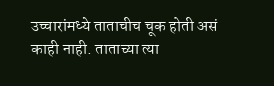उच्चारांमध्ये ताताचीच चूक होती असं काही नाही. ताताच्या त्या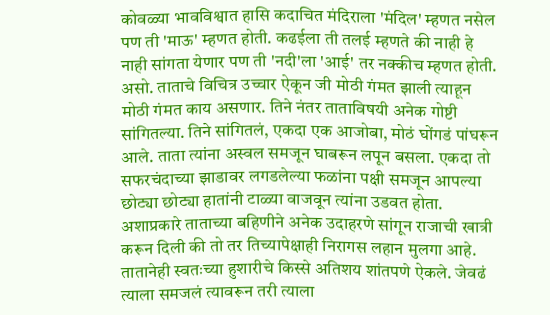कोवळ्या भावविश्वात हासि कदाचित मंदिराला 'मंदिल' म्हणत नसेल पण ती 'माऊ' म्हणत होती. कढईला ती तलई म्हणते की नाही हे नाही सांगता येणार पण ती 'नदी'ला 'आई' तर नक्कीच म्हणत होती. असो. ताताचे विचित्र उच्चार ऐकून जी मोठी गंमत झाली त्याहून मोठी गंमत काय असणार. तिने नंतर ताताविषयी अनेक गोष्टी सांगितल्या. तिने सांगितलं, एकदा एक आजोबा, मोठं घोंगडं पांघरून आले. ताता त्यांना अस्वल समजून घाबरून लपून बसला. एकदा तो सफरचंदाच्या झाडावर लगडलेल्या फळांना पक्षी समजून आपल्या छोट्या छोट्या हातांनी टाळ्या वाजवून त्यांना उडवत होता. अशाप्रकारे ताताच्या बहिणीने अनेक उदाहरणे सांगून राजाची खात्री करून दिली की तो तर तिच्यापेक्षाही निरागस लहान मुलगा आहे. तातानेही स्वतःच्या हुशारीचे किस्से अतिशय शांतपणे ऐकले. जेवढं त्याला समजलं त्यावरून तरी त्याला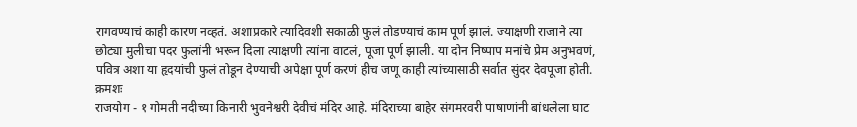रागवण्याचं काही कारण नव्हतं. अशाप्रकारे त्यादिवशी सकाळी फुलं तोडण्याचं काम पूर्ण झालं. ज्याक्षणी राजाने त्या छोट्या मुलीचा पदर फुलांनी भरून दिला त्याक्षणी त्यांना वाटलं, पूजा पूर्ण झाली. या दोन निष्पाप मनांचे प्रेम अनुभवणं, पवित्र अशा या हृदयांची फुलं तोडून देण्याची अपेक्षा पूर्ण करणं हीच जणू काही त्यांच्यासाठी सर्वात सुंदर देवपूजा होती. क्रमशः
राजयोग - १ गोमती नदीच्या किनारी भुवनेश्वरी देवीचं मंदिर आहे. मंदिराच्या बाहेर संगमरवरी पाषाणांनी बांधलेला घाट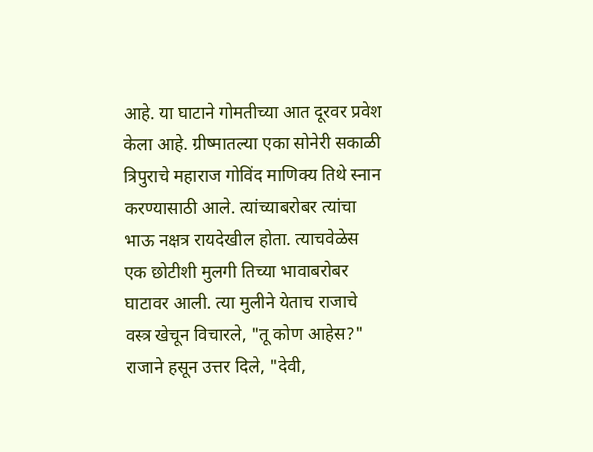आहे. या घाटाने गोमतीच्या आत दूरवर प्रवेश केला आहे. ग्रीष्मातल्या एका सोनेरी सकाळी त्रिपुराचे महाराज गोविंद माणिक्य तिथे स्नान करण्यासाठी आले. त्यांच्याबरोबर त्यांचा भाऊ नक्षत्र रायदेखील होता. त्याचवेळेस एक छोटीशी मुलगी तिच्या भावाबरोबर घाटावर आली. त्या मुलीने येताच राजाचे वस्त्र खेचून विचारले, "तू कोण आहेस?" राजाने हसून उत्तर दिले, "देवी,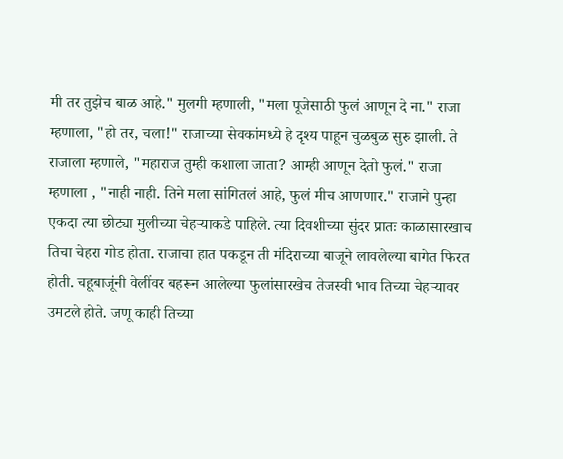मी तर तुझेच बाळ आहे." मुलगी म्हणाली, "मला पूजेसाठी फुलं आणून दे ना." राजा म्हणाला, "हो तर, चला!" राजाच्या सेवकांमध्ये हे दृश्य पाहून चुळबुळ सुरु झाली. ते राजाला म्हणाले, "महाराज तुम्ही कशाला जाता? आम्ही आणून देतो फुलं." राजा म्हणाला , "नाही नाही. तिने मला सांगितलं आहे, फुलं मीच आणणार." राजाने पुन्हा एकदा त्या छोट्या मुलीच्या चेहऱ्याकडे पाहिले. त्या दिवशीच्या सुंदर प्रातः काळासारखाच तिचा चेहरा गोड होता. राजाचा हात पकडून ती मंदिराच्या बाजूने लावलेल्या बागेत फिरत होती. चहूबाजूंनी वेलींवर बहरून आलेल्या फुलांसारखेच तेजस्वी भाव तिच्या चेहऱ्यावर उमटले होते. जणू काही तिच्या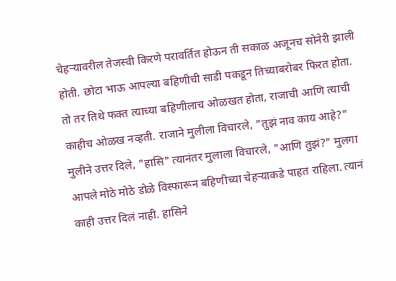चेहऱ्यावरील तेजस्वी किरणे परावर्तित होऊन ती सकाळ अजूनच सोनेरी झाली होती. छोटा भाऊ आपल्या बहिणीची साडी पकडून तिच्याबरोबर फिरत होता. तो तर तिथे फक्त त्याच्या बहिणीलाच ओळखत होता, राजाची आणि त्याची काहीच ओळख नव्हती. राजाने मुलीला विचारले, "तुझं नाव काय आहे?" मुलीने उत्तर दिले, "हासि" त्यानंतर मुलाला विचारले, "आणि तुझं?" मुलगा आपले मोठे मोठे डोळे विस्फारून बहिणीच्या चेहऱ्याकडे पाहत राहिला. त्यानं काही उत्तर दिलं नाही. हासिने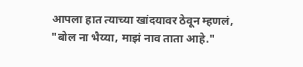आपला हात त्याच्या खांदयावर ठेवून म्हणलं, "बोल ना भैय्या, माझं नाव ताता आहे."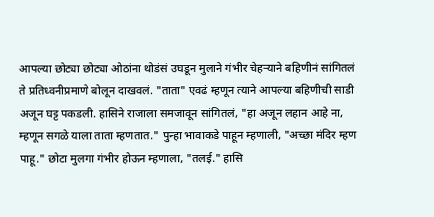आपल्या छोट्या छोट्या ओठांना थोडंसं उघडून मुलाने गंभीर चेहऱ्याने बहिणीनं सांगितलं ते प्रतिध्वनीप्रमाणे बोलून दाखवलं. "ताता" एवढं म्हणून त्याने आपल्या बहिणीची साडी अजून घट्ट पकडली. हासिने राजाला समजावून सांगितलं, "हा अजून लहान आहे ना, म्हणून सगळे याला ताता म्हणतात." पुन्हा भावाकडे पाहून म्हणाली, "अच्छा मंदिर म्हण पाहू." छोटा मुलगा गंभीर होऊन म्हणाला, "तलई." हासि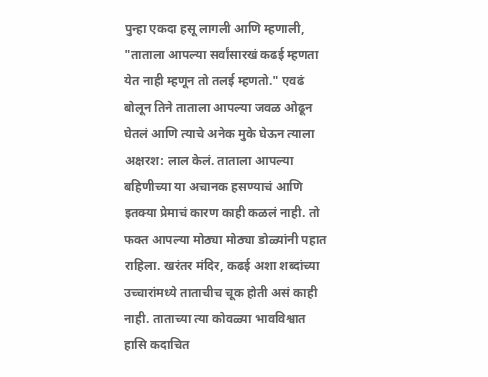पुन्हा एकदा हसू लागली आणि म्हणाली, "ताताला आपल्या सर्वांसारखं कढई म्हणता येत नाही म्हणून तो तलई म्हणतो." एवढं बोलून तिने ताताला आपल्या जवळ ओढून घेतलं आणि त्याचे अनेक मुके घेऊन त्याला अक्षरश: लाल केलं. ताताला आपल्या बहिणीच्या या अचानक हसण्याचं आणि इतक्या प्रेमाचं कारण काही कळलं नाही. तो फक्त आपल्या मोठ्या मोठ्या डोळ्यांनी पहात राहिला. खरंतर मंदिर, कढई अशा शब्दांच्या उच्चारांमध्ये ताताचीच चूक होती असं काही नाही. ताताच्या त्या कोवळ्या भावविश्वात हासि कदाचित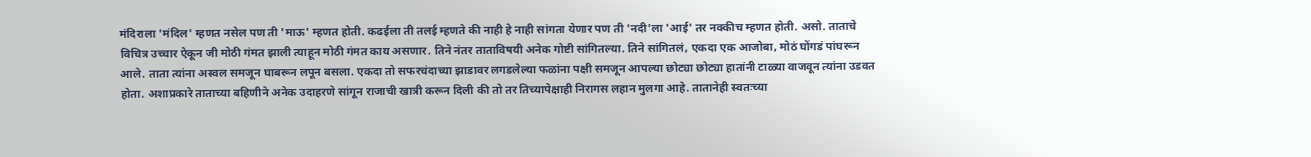मंदिराला 'मंदिल' म्हणत नसेल पण ती 'माऊ' म्हणत होती. कढईला ती तलई म्हणते की नाही हे नाही सांगता येणार पण ती 'नदी'ला 'आई' तर नक्कीच म्हणत होती. असो. ताताचे विचित्र उच्चार ऐकून जी मोठी गंमत झाली त्याहून मोठी गंमत काय असणार. तिने नंतर ताताविषयी अनेक गोष्टी सांगितल्या. तिने सांगितलं, एकदा एक आजोबा, मोठं घोंगडं पांघरून आले. ताता त्यांना अस्वल समजून घाबरून लपून बसला. एकदा तो सफरचंदाच्या झाडावर लगडलेल्या फळांना पक्षी समजून आपल्या छोट्या छोट्या हातांनी टाळ्या वाजवून त्यांना उडवत होता. अशाप्रकारे ताताच्या बहिणीने अनेक उदाहरणे सांगून राजाची खात्री करून दिली की तो तर तिच्यापेक्षाही निरागस लहान मुलगा आहे. तातानेही स्वतःच्या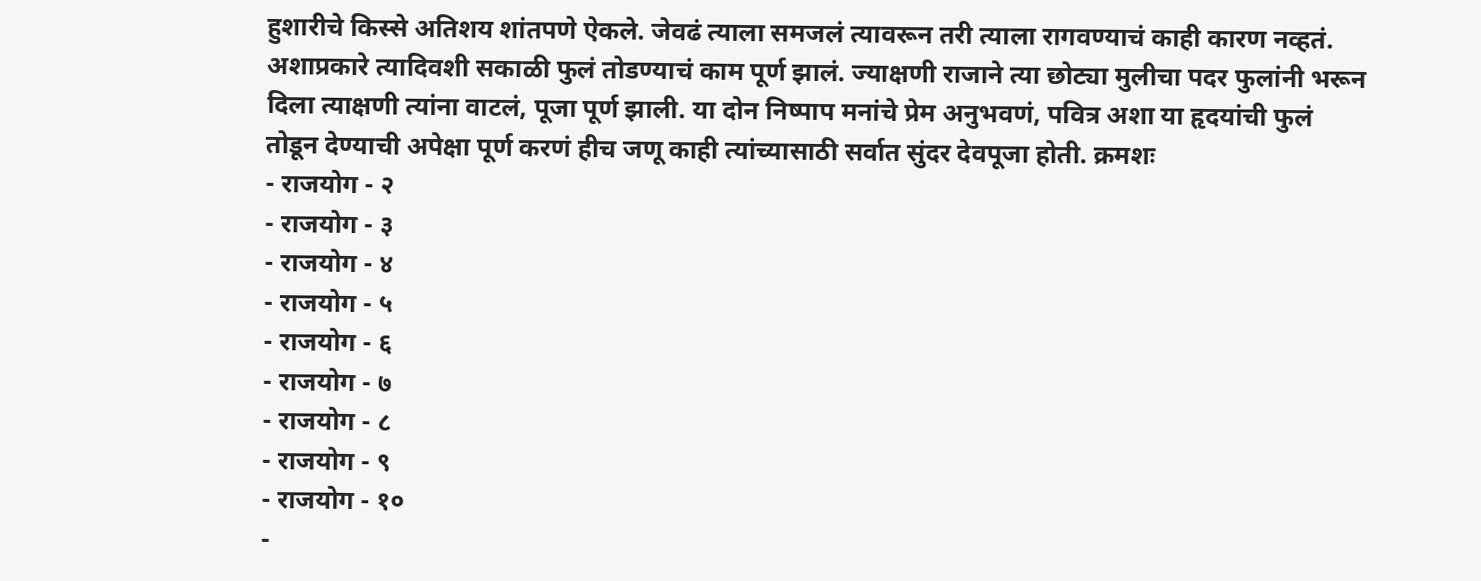हुशारीचे किस्से अतिशय शांतपणे ऐकले. जेवढं त्याला समजलं त्यावरून तरी त्याला रागवण्याचं काही कारण नव्हतं. अशाप्रकारे त्यादिवशी सकाळी फुलं तोडण्याचं काम पूर्ण झालं. ज्याक्षणी राजाने त्या छोट्या मुलीचा पदर फुलांनी भरून दिला त्याक्षणी त्यांना वाटलं, पूजा पूर्ण झाली. या दोन निष्पाप मनांचे प्रेम अनुभवणं, पवित्र अशा या हृदयांची फुलं तोडून देण्याची अपेक्षा पूर्ण करणं हीच जणू काही त्यांच्यासाठी सर्वात सुंदर देवपूजा होती. क्रमशः
- राजयोग - २
- राजयोग - ३
- राजयोग - ४
- राजयोग - ५
- राजयोग - ६
- राजयोग - ७
- राजयोग - ८
- राजयोग - ९
- राजयोग - १०
-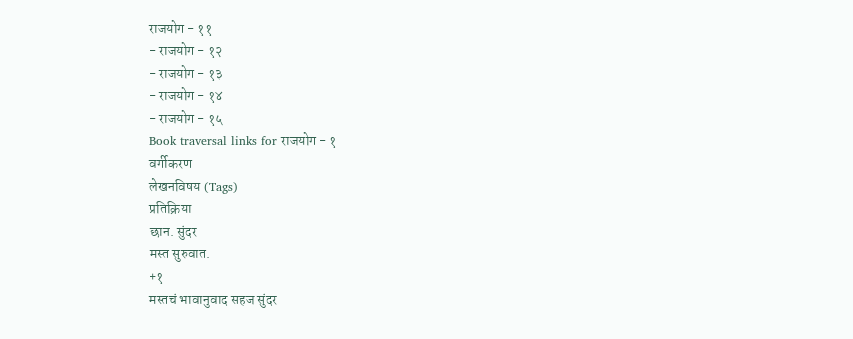राजयोग - ११
- राजयोग - १२
- राजयोग - १३
- राजयोग - १४
- राजयोग - १५
Book traversal links for राजयोग - १
वर्गीकरण
लेखनविषय (Tags)
प्रतिक्रिया
छान. सुंदर
मस्त सुरुवात.
+१
मस्तचं भावानुवाद सहज सुंदर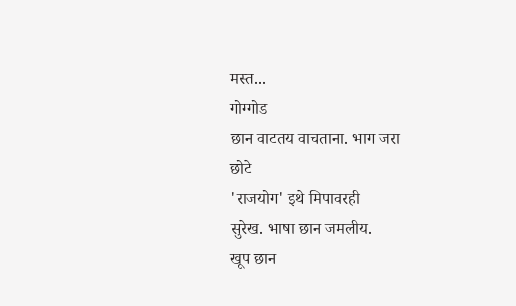मस्त...
गोग्गोड
छान वाटतय वाचताना. भाग जरा
छोटे
'राजयोग' इथे मिपावरही
सुरेख. भाषा छान जमलीय.
खूप छान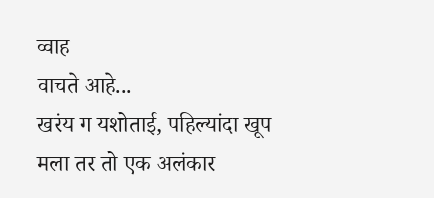व्वाह
वाचते आहे...
खरंय ग यशोताई, पहिल्यांदा खूप
मला तर तो एक अलंकार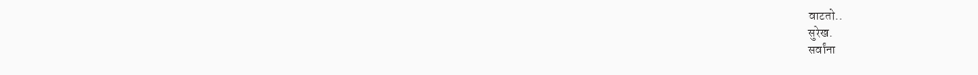वाटतो..
सुरेख.
सर्वांना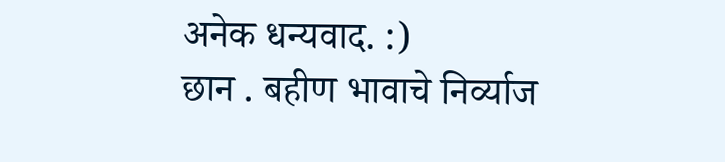अनेक धन्यवाद. :)
छान . बहीण भावाचे निर्व्याज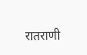रातराणी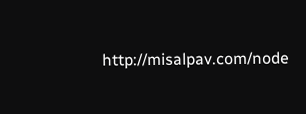http://misalpav.com/node